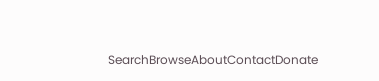SearchBrowseAboutContactDonate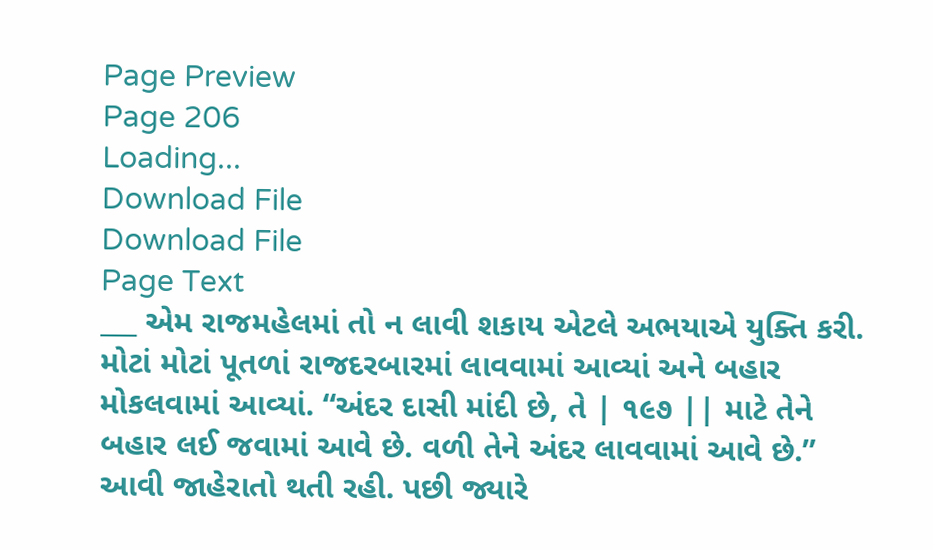Page Preview
Page 206
Loading...
Download File
Download File
Page Text
___ એમ રાજમહેલમાં તો ન લાવી શકાય એટલે અભયાએ યુક્તિ કરી. મોટાં મોટાં પૂતળાં રાજદરબારમાં લાવવામાં આવ્યાં અને બહાર મોકલવામાં આવ્યાં. “અંદર દાસી માંદી છે, તે | ૧૯૭ || માટે તેને બહાર લઈ જવામાં આવે છે. વળી તેને અંદર લાવવામાં આવે છે.” આવી જાહેરાતો થતી રહી. પછી જ્યારે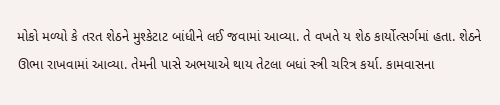મોકો મળ્યો કે તરત શેઠને મુશ્કેટાટ બાંધીને લઈ જવામાં આવ્યા. તે વખતે ય શેઠ કાર્યોત્સર્ગમાં હતા. શેઠને ઊભા રાખવામાં આવ્યા. તેમની પાસે અભયાએ થાય તેટલા બધાં સ્ત્રી ચરિત્ર કર્યા. કામવાસના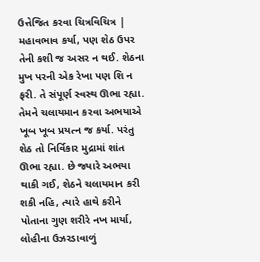ઉત્તેજિત કરવા ચિત્રવિચિત્ર | મહાવભાવ કર્યા, પણ શેઠ ઉપર તેની કશી જ અસર ન થઈ. શેઠના મુખ પરની એક રેખા પણ શિ ન ફરી. તે સંપૂર્ણ સ્વસ્થ ઊભા રહ્યા. તેમને ચલાયમાન કરવા અભયાએ ખૂબ ખૂબ પ્રયત્ન જ કર્યા. પરંતુ શેઠ તો નિર્વિકાર મુદ્રામાં શાંત ઊભા રહ્યા. છે જ્યારે અભયા થાકી ગઈ, શેઠને ચલાયમાન કરી શકી નહિ, ત્યારે હાથે કરીને પોતાના ગુણ શરીરે નખ માર્યા, લોહીના ઉઝરડાવાળું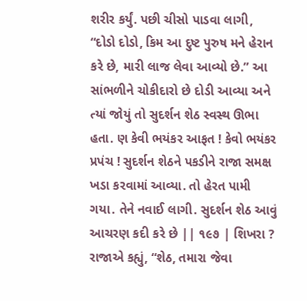શરીર કર્યું. પછી ચીસો પાડવા લાગી, “દોડો દોડો, કિમ આ દુષ્ટ પુરુષ મને હેરાન કરે છે, મારી લાજ લેવા આવ્યો છે.” આ સાંભળીને ચોકીદારો છે દોડી આવ્યા અને ત્યાં જોયું તો સુદર્શન શેઠ સ્વસ્થ ઊભા હતા. ણ કેવી ભયંકર આફત ! કેવો ભયંકર પ્રપંચ ! સુદર્શન શેઠને પકડીને રાજા સમક્ષ ખડા કરવામાં આવ્યા. તો હેરત પામી ગયા. તેને નવાઈ લાગી. સુદર્શન શેઠ આવું આચરણ કદી કરે છે || ૧૯૭ | શિખરા ? રાજાએ કહ્યું, “શેઠ, તમારા જેવા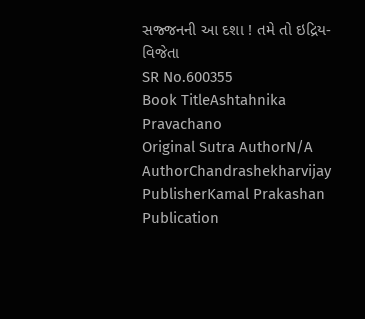સજ્જનની આ દશા ! તમે તો ઇદ્રિય-વિજેતા
SR No.600355
Book TitleAshtahnika Pravachano
Original Sutra AuthorN/A
AuthorChandrashekharvijay
PublisherKamal Prakashan
Publication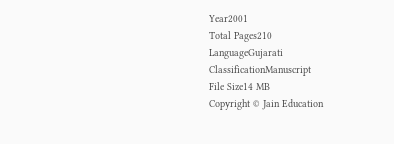Year2001
Total Pages210
LanguageGujarati
ClassificationManuscript
File Size14 MB
Copyright © Jain Education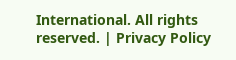International. All rights reserved. | Privacy Policy